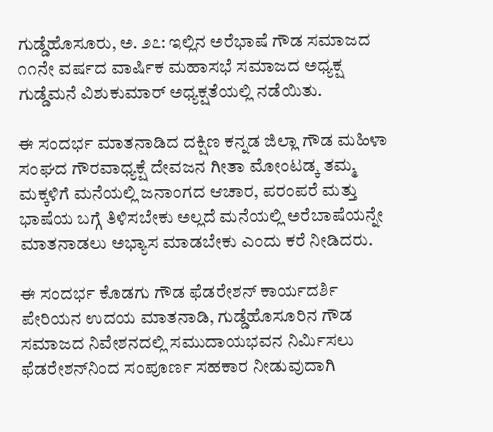ಗುಡ್ಡೆಹೊಸೂರು, ಅ. ೨೭: ಇಲ್ಲಿನ ಅರೆಭಾಷೆ ಗೌಡ ಸಮಾಜದ ೧೧ನೇ ವರ್ಷದ ವಾರ್ಷಿಕ ಮಹಾಸಭೆ ಸಮಾಜದ ಅಧ್ಯಕ್ಷ ಗುಡ್ಡೆಮನೆ ವಿಶುಕುಮಾರ್ ಅಧ್ಯಕ್ಷತೆಯಲ್ಲಿ ನಡೆಯಿತು.

ಈ ಸಂದರ್ಭ ಮಾತನಾಡಿದ ದಕ್ಷಿಣ ಕನ್ನಡ ಜಿಲ್ಲಾ ಗೌಡ ಮಹಿಳಾ ಸಂಘದ ಗೌರವಾಧ್ಯಕ್ಷೆ ದೇವಜನ ಗೀತಾ ಮೋಂಟಡ್ಕ ತಮ್ಮ ಮಕ್ಕಳಿಗೆ ಮನೆಯಲ್ಲಿ ಜನಾಂಗದ ಆಚಾರ, ಪರಂಪರೆ ಮತ್ತು ಭಾಷೆಯ ಬಗ್ಗೆ ತಿಳಿಸಬೇಕು ಅಲ್ಲದೆ ಮನೆಯಲ್ಲಿ ಅರೆಬಾಷೆಯನ್ನೇ ಮಾತನಾಡಲು ಅಭ್ಯಾಸ ಮಾಡಬೇಕು ಎಂದು ಕರೆ ನೀಡಿದರು.

ಈ ಸಂದರ್ಭ ಕೊಡಗು ಗೌಡ ಫೆಡರೇಶನ್ ಕಾರ್ಯದರ್ಶಿ ಪೇರಿಯನ ಉದಯ ಮಾತನಾಡಿ, ಗುಡ್ಡೆಹೊಸೂರಿನ ಗೌಡ ಸಮಾಜದ ನಿವೇಶನದಲ್ಲಿ ಸಮುದಾಯಭವನ ನಿರ್ಮಿಸಲು ಫೆಡರೇಶನ್‌ನಿಂದ ಸಂಪೂರ್ಣ ಸಹಕಾರ ನೀಡುವುದಾಗಿ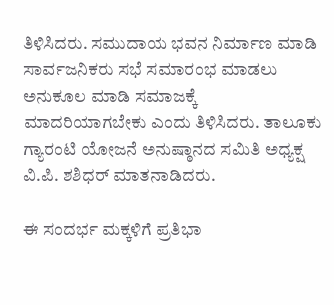ತಿಳಿಸಿದರು. ಸಮುದಾಯ ಭವನ ನಿರ್ಮಾಣ ಮಾಡಿ ಸಾರ್ವಜನಿಕರು ಸಭೆ ಸಮಾರಂಭ ಮಾಡಲು ಅನುಕೂಲ ಮಾಡಿ ಸಮಾಜಕ್ಕೆ ಮಾದರಿಯಾಗಬೇಕು ಎಂದು ತಿಳಿಸಿದರು. ತಾಲೂಕು ಗ್ಯಾರಂಟಿ ಯೋಜನೆ ಅನುಷ್ಠಾನದ ಸಮಿತಿ ಅಧ್ಯಕ್ಷ ವಿ.ಪಿ. ಶಶಿಧರ್ ಮಾತನಾಡಿದರು.

ಈ ಸಂದರ್ಭ ಮಕ್ಕಳಿಗೆ ಪ್ರತಿಭಾ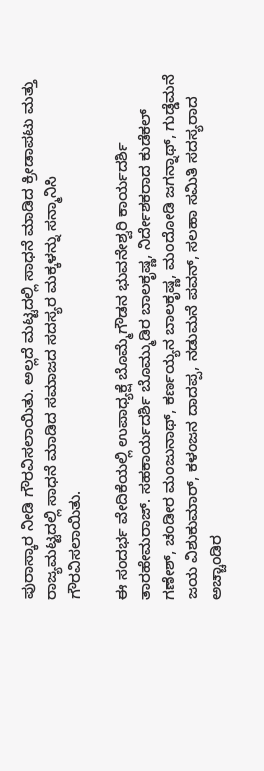ಪುರಾಸ್ಕಾರ ನೀಡಿ ಗೌರವಿಸಲಾಯಿತು. ಅಲ್ಲದೆ ಮಟ್ಟದಲ್ಲಿ ಸಾಧನೆ ಮಾಡಿದ ಕ್ರೀಡಾಪಟು ಮತ್ತು ರಾಜ್ಯಮಟ್ಟದಲ್ಲಿ ಸಾಧನೆ ಮಾಡಿದ ಸಮಾಜದ ಸದಸ್ಯರ ಮಕ್ಕಳನ್ನು ಸನ್ಮಾನಿಸಿ ಗೌರವಿಸಲಾಯಿತು.

ಈ ಸಂದರ್ಭ ವೇದಿಕೆಯಲ್ಲಿ ಉಪಾಧ್ಯಕ್ಷೆ ಬೊಮ್ಮೆಗೌಡನ ಭುವನೇಶ್ವರಿ ಕಾರ್ಯದರ್ಶಿ ತಾರಹೇಮರಾಜ್. ಸಹಕಾರ್ಯದರ್ಶಿ ಬೊಮ್ಮುಡಿರ ಬಾಲಕೃಷ್ಣ, ನಿರ್ದೇಶಕರಾದ ಕುಡೆಕಲ್ ಗಣೇಶ್, ಚಂಡೀರ ಮಂಜುನಾಥ್, ಕರ್ಣಯ್ಯನ ಬಾಲಕೃಷ್ಣ, ಮಂದೋಡಿ ಜಗನ್ನಾಥ್, ಗುಡ್ಡೆಮನೆ ಜಯ ವಿಶುಕುಮಾರ್, ಕಳಂಜನ ದಾದಪ್ಪ, ನಡುಮನೆ ಪವನ್, ಸಲಹಾ ಸಮಿತಿ ಸದಸ್ಯರಾದ ಅಚ್ಚಾಂಡಿರ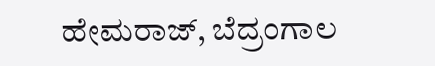ಹೇಮರಾಜ್, ಬೆದ್ರಂಗಾಲ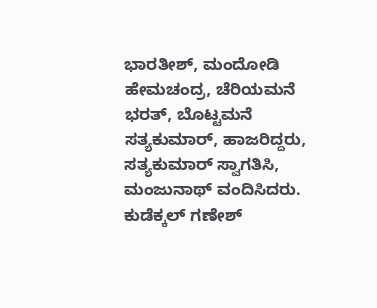ಭಾರತೀಶ್, ಮಂದೋಡಿ ಹೇಮಚಂದ್ರ, ಚೆರಿಯಮನೆ ಭರತ್, ಬೊಟ್ಟಮನೆ ಸತ್ಯಕುಮಾರ್, ಹಾಜರಿದ್ದರು, ಸತ್ಯಕುಮಾರ್ ಸ್ವಾಗತಿಸಿ, ಮಂಜುನಾಥ್ ವಂದಿಸಿದರು. ಕುಡೆಕ್ಕಲ್ ಗಣೇಶ್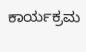ಕಾರ್ಯಕ್ರಮ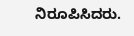ನಿರೂಪಿಸಿದರು.